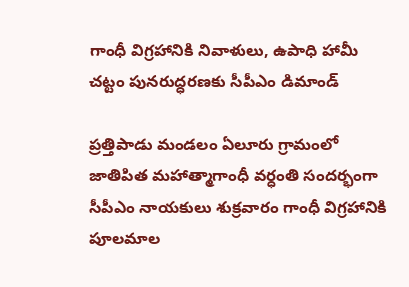గాంధీ విగ్రహానికి నివాళులు, ఉపాధి హామీ చట్టం పునరుద్ధరణకు సీపీఎం డిమాండ్

ప్రత్తిపాడు మండలం ఏలూరు గ్రామంలో జాతిపిత మహాత్మాగాంధీ వర్ధంతి సందర్భంగా సీపీఎం నాయకులు శుక్రవారం గాంధీ విగ్రహానికి పూలమాల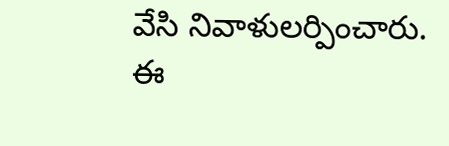వేసి నివాళులర్పించారు. ఈ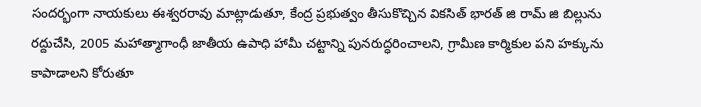సందర్భంగా నాయకులు ఈశ్వరరావు మాట్లాడుతూ, కేంద్ర ప్రభుత్వం తీసుకొచ్చిన వికసిత్ భారత్ జి రామ్ జి బిల్లును రద్దుచేసి, 2005 మహాత్మాగాంధీ జాతీయ ఉపాధి హామీ చట్టాన్ని పునరుద్ధరించాలని, గ్రామీణ కార్మికుల పని హక్కును కాపాడాలని కోరుతూ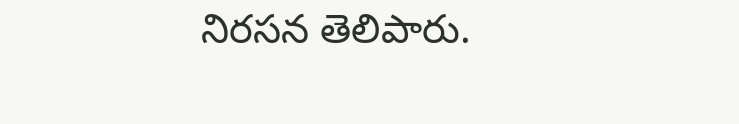నిరసన తెలిపారు.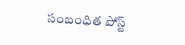సంబంధిత పోస్ట్